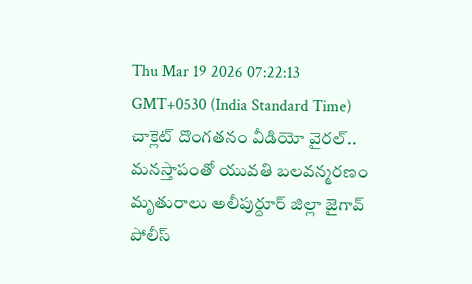Thu Mar 19 2026 07:22:13 GMT+0530 (India Standard Time)
చాక్లెట్ దొంగతనం వీడియో వైరల్.. మనస్తాపంతో యువతి బలవన్మరణం
మృతురాలు అలీపుర్దూర్ జిల్లా జైగావ్ పోలీస్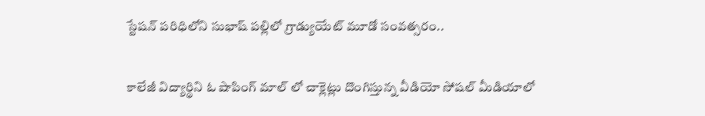స్టేషన్ పరిధిలోని సుభాష్ పల్లిలో గ్రాడ్యుయేట్ మూడో సంవత్సరం..

కాలేజీ విద్యార్థిని ఓ షాపింగ్ మాల్ లో చాక్లెట్లు దొంగిస్తున్న వీడియో సోషల్ మీడియాలో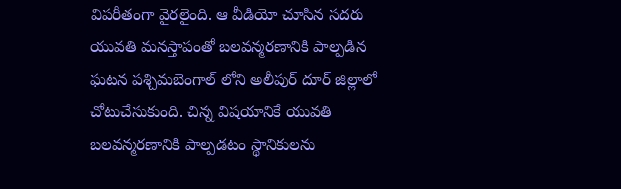విపరీతంగా వైరలైంది. ఆ వీడియో చూసిన సదరు యువతి మనస్తాపంతో బలవన్మరణానికి పాల్పడిన ఘటన పశ్చిమబెంగాల్ లోని అలీపుర్ దూర్ జిల్లాలో చోటుచేసుకుంది. చిన్న విషయానికే యువతి బలవన్మరణానికి పాల్పడటం స్థానికులను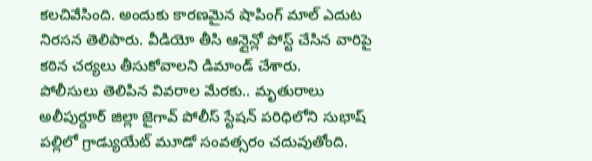కలచివేసింది. అందుకు కారణమైన షాపింగ్ మాల్ ఎదుట నిరసన తెలిపారు. వీడియో తీసి ఆన్లైన్లో పోస్ట్ చేసిన వారిపై కఠిన చర్యలు తీసుకోవాలని డిమాండ్ చేశారు.
పోలీసులు తెలిపిన వివరాల మేరకు.. మృతురాలు అలీపుర్దూర్ జిల్లా జైగావ్ పోలీస్ స్టేషన్ పరిధిలోని సుభాష్ పల్లిలో గ్రాడ్యుయేట్ మూడో సంవత్సరం చదువుతోంది.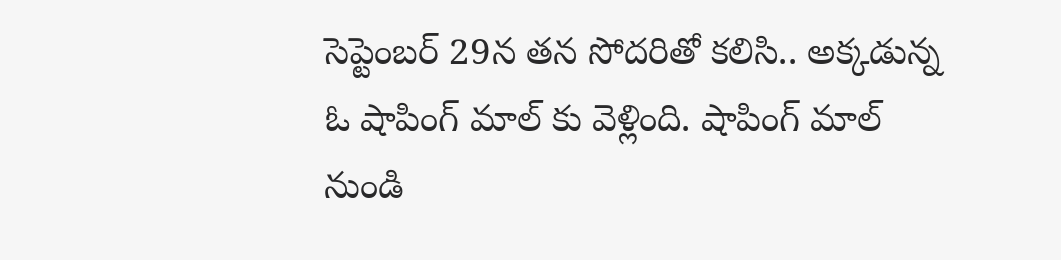సెప్టెంబర్ 29న తన సోదరితో కలిసి.. అక్కడున్న ఓ షాపింగ్ మాల్ కు వెళ్లింది. షాపింగ్ మాల్ నుండి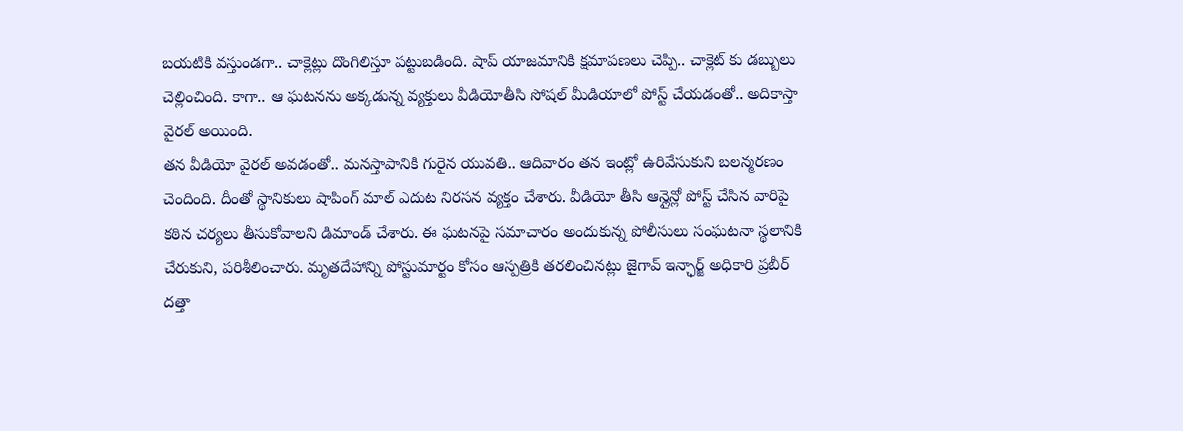బయటికి వస్తుండగా.. చాక్లెట్లు దొంగిలిస్తూ పట్టుబడింది. షాప్ యాజమానికి క్షమాపణలు చెప్పి.. చాక్లెట్ కు డబ్బులు చెల్లించింది. కాగా.. ఆ ఘటనను అక్కడున్న వ్యక్తులు వీడియోతీసి సోషల్ మీడియాలో పోస్ట్ చేయడంతో.. అదికాస్తా వైరల్ అయింది.
తన వీడియో వైరల్ అవడంతో.. మనస్తాపానికి గురైన యువతి.. ఆదివారం తన ఇంట్లో ఉరివేసుకుని బలన్మరణం చెందింది. దీంతో స్థానికులు షాపింగ్ మాల్ ఎదుట నిరసన వ్యక్తం చేశారు. వీడియో తీసి ఆన్లైన్లో పోస్ట్ చేసిన వారిపై కఠిన చర్యలు తీసుకోవాలని డిమాండ్ చేశారు. ఈ ఘటనపై సమాచారం అందుకున్న పోలీసులు సంఘటనా స్థలానికి చేరుకుని, పరిశీలించారు. మృతదేహాన్ని పోస్టుమార్టం కోసం ఆస్పత్రికి తరలించినట్లు జైగావ్ ఇన్ఛార్జ్ అధికారి ప్రబీర్ దత్తా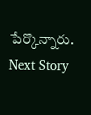పేర్కొన్నారు.
Next Story